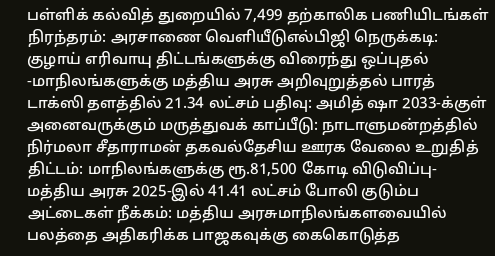பள்ளிக் கல்வித் துறையில் 7,499 தற்காலிக பணியிடங்கள் நிரந்தரம்: அரசாணை வெளியீடுஎல்பிஜி நெருக்கடி: குழாய் எரிவாயு திட்டங்களுக்கு விரைந்து ஒப்புதல் -மாநிலங்களுக்கு மத்திய அரசு அறிவுறுத்தல் பாரத் டாக்ஸி தளத்தில் 21.34 லட்சம் பதிவு: அமித் ஷா 2033-க்குள் அனைவருக்கும் மருத்துவக் காப்பீடு: நாடாளுமன்றத்தில் நிர்மலா சீதாராமன் தகவல்தேசிய ஊரக வேலை உறுதித் திட்டம்: மாநிலங்களுக்கு ரூ.81,500 கோடி விடுவிப்பு- மத்திய அரசு 2025-இல் 41.41 லட்சம் போலி குடும்ப அட்டைகள் நீக்கம்: மத்திய அரசுமாநிலங்களவையில் பலத்தை அதிகரிக்க பாஜகவுக்கு கைகொடுத்த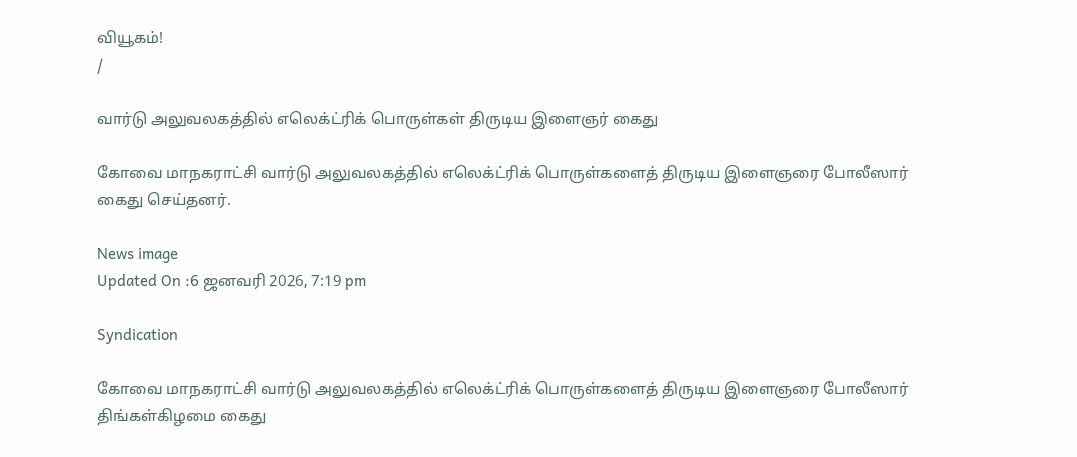வியூகம்!
/

வார்டு அலுவலகத்தில் எலெக்ட்ரிக் பொருள்கள் திருடிய இளைஞர் கைது

கோவை மாநகராட்சி வார்டு அலுவலகத்தில் எலெக்ட்ரிக் பொருள்களைத் திருடிய இளைஞரை போலீஸார் கைது செய்தனர்.

News image
Updated On :6 ஜனவரி 2026, 7:19 pm

Syndication

கோவை மாநகராட்சி வார்டு அலுவலகத்தில் எலெக்ட்ரிக் பொருள்களைத் திருடிய இளைஞரை போலீஸார் திங்கள்கிழமை கைது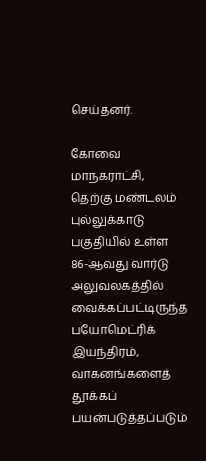செய்தனர்.

கோவை மாநகராட்சி, தெற்கு மண்டலம் புல்லுக்காடு பகுதியில் உள்ள 86-ஆவது வார்டு அலுவலகத்தில் வைக்கப்பட்டிருந்த பயோமெட்ரிக் இயந்திரம், வாகனங்களைத் தூக்கப் பயன்படுத்தப்படும்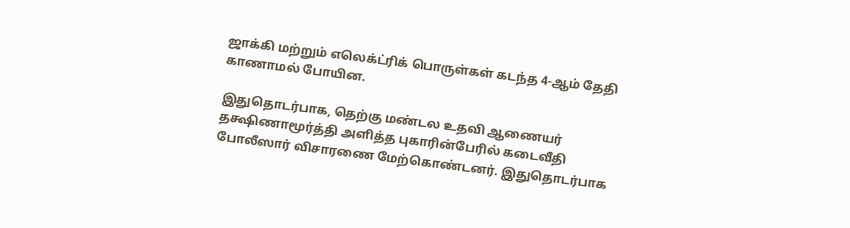ஜாக்கி மற்றும் எலெக்ட்ரிக் பொருள்கள் கடந்த 4-ஆம் தேதி காணாமல் போயின.

இதுதொடர்பாக, தெற்கு மண்டல உதவி ஆணையர் தக்ஷிணாமூர்த்தி அளித்த புகாரின்பேரில் கடைவீதி போலீஸார் விசாரணை மேற்கொண்டனர். இதுதொடர்பாக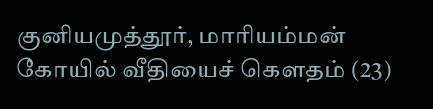குனியமுத்தூர், மாரியம்மன் கோயில் வீதியைச் கௌதம் (23)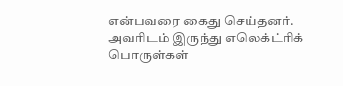என்பவரை கைது செய்தனர். அவரிடம் இருந்து எலெக்ட்ரிக் பொருள்கள்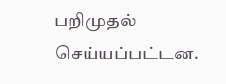பறிமுதல் செய்யப்பட்டன.